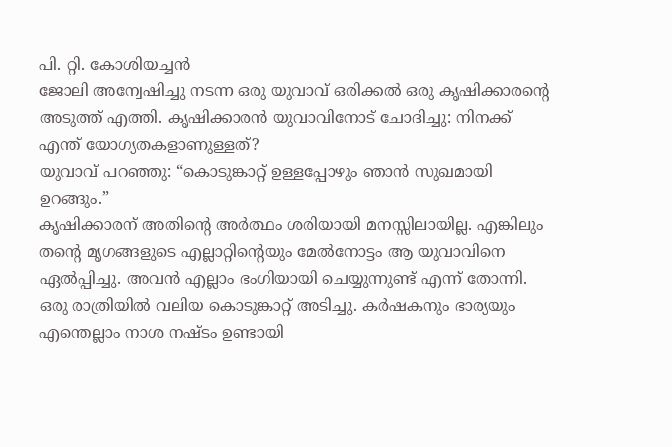പി. റ്റി. കോശിയച്ചൻ
ജോലി അന്വേഷിച്ചു നടന്ന ഒരു യുവാവ് ഒരിക്കൽ ഒരു കൃഷിക്കാരന്റെ അടുത്ത് എത്തി. കൃഷിക്കാരൻ യുവാവിനോട് ചോദിച്ചു: നിനക്ക് എന്ത് യോഗ്യതകളാണുള്ളത്?
യുവാവ് പറഞ്ഞു: “കൊടുങ്കാറ്റ് ഉള്ളപ്പോഴും ഞാൻ സുഖമായി ഉറങ്ങും.”
കൃഷിക്കാരന് അതിന്റെ അർത്ഥം ശരിയായി മനസ്സിലായില്ല. എങ്കിലും തന്റെ മൃഗങ്ങളുടെ എല്ലാറ്റിന്റെയും മേൽനോട്ടം ആ യുവാവിനെ ഏൽപ്പിച്ചു. അവൻ എല്ലാം ഭംഗിയായി ചെയ്യുന്നുണ്ട് എന്ന് തോന്നി.
ഒരു രാത്രിയിൽ വലിയ കൊടുങ്കാറ്റ് അടിച്ചു. കർഷകനും ഭാര്യയും എന്തെല്ലാം നാശ നഷ്ടം ഉണ്ടായി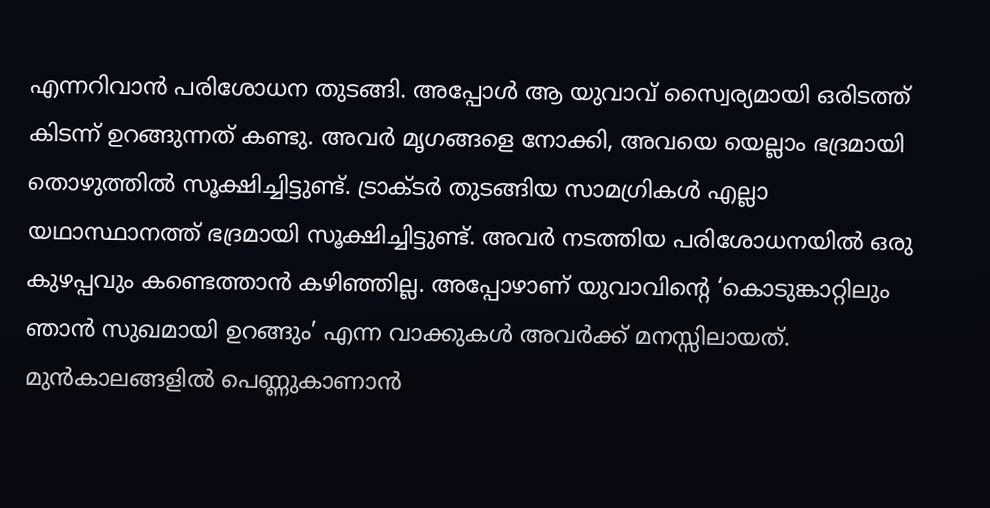എന്നറിവാൻ പരിശോധന തുടങ്ങി. അപ്പോൾ ആ യുവാവ് സ്വൈര്യമായി ഒരിടത്ത് കിടന്ന് ഉറങ്ങുന്നത് കണ്ടു. അവർ മൃഗങ്ങളെ നോക്കി, അവയെ യെല്ലാം ഭദ്രമായി തൊഴുത്തിൽ സൂക്ഷിച്ചിട്ടുണ്ട്. ട്രാക്ടർ തുടങ്ങിയ സാമഗ്രികൾ എല്ലാ യഥാസ്ഥാനത്ത് ഭദ്രമായി സൂക്ഷിച്ചിട്ടുണ്ട്. അവർ നടത്തിയ പരിശോധനയിൽ ഒരു കുഴപ്പവും കണ്ടെത്താൻ കഴിഞ്ഞില്ല. അപ്പോഴാണ് യുവാവിന്റെ ‘കൊടുങ്കാറ്റിലും ഞാൻ സുഖമായി ഉറങ്ങും’ എന്ന വാക്കുകൾ അവർക്ക് മനസ്സിലായത്.
മുൻകാലങ്ങളിൽ പെണ്ണുകാണാൻ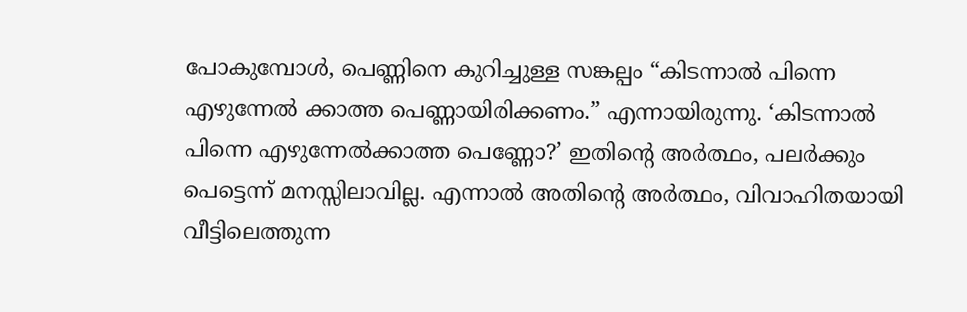പോകുമ്പോൾ, പെണ്ണിനെ കുറിച്ചുള്ള സങ്കല്പം “കിടന്നാൽ പിന്നെ എഴുന്നേൽ ക്കാത്ത പെണ്ണായിരിക്കണം.” എന്നായിരുന്നു. ‘കിടന്നാൽ പിന്നെ എഴുന്നേൽക്കാത്ത പെണ്ണോ?’ ഇതിന്റെ അർത്ഥം, പലർക്കും പെട്ടെന്ന് മനസ്സിലാവില്ല. എന്നാൽ അതിന്റെ അർത്ഥം, വിവാഹിതയായി വീട്ടിലെത്തുന്ന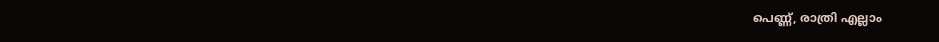പെണ്ണ്, രാത്രി എല്ലാം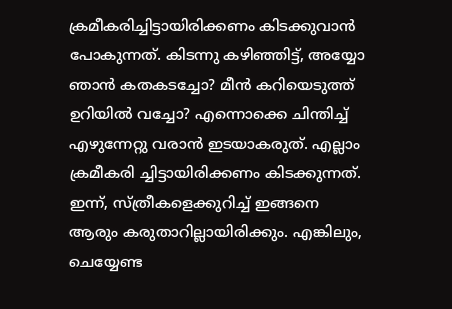ക്രമീകരിച്ചിട്ടായിരിക്കണം കിടക്കുവാൻ പോകുന്നത്. കിടന്നു കഴിഞ്ഞിട്ട്, അയ്യോ ഞാൻ കതകടച്ചോ? മീൻ കറിയെടുത്ത് ഉറിയിൽ വച്ചോ? എന്നൊക്കെ ചിന്തിച്ച് എഴുന്നേറ്റു വരാൻ ഇടയാകരുത്. എല്ലാം ക്രമീകരി ച്ചിട്ടായിരിക്കണം കിടക്കുന്നത്.
ഇന്ന്, സ്ത്രീകളെക്കുറിച്ച് ഇങ്ങനെ ആരും കരുതാറില്ലായിരിക്കും. എങ്കിലും, ചെയ്യേണ്ട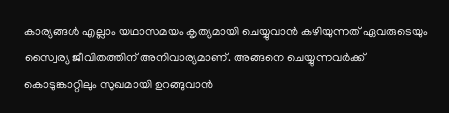കാര്യങ്ങൾ എല്ലാം യഥാസമയം കൃത്യമായി ചെയ്യുവാൻ കഴിയുന്നത് ഏവരുടെയും സ്വൈര്യ ജീവിതത്തിന് അനിവാര്യമാണ്. അങ്ങനെ ചെയ്യുന്നവർക്ക് കൊടുങ്കാറ്റിലും സുഖമായി ഉറങ്ങുവാൻ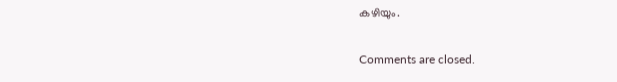കഴിയും.

Comments are closed.